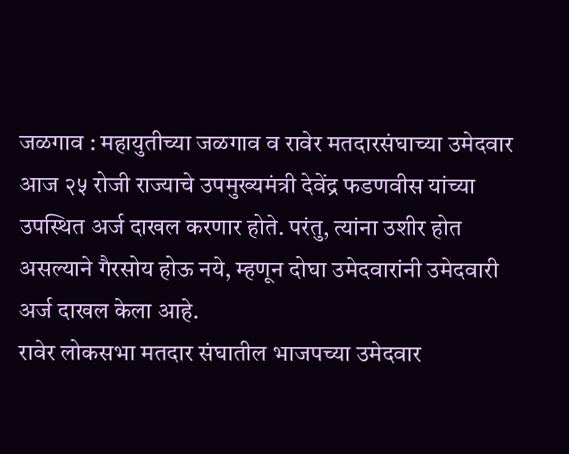जळगाव : महायुतीच्या जळगाव व रावेर मतदारसंघाच्या उमेदवार आज २५ रोजी राज्याचे उपमुख्यमंत्री देवेंद्र फडणवीस यांच्या उपस्थित अर्ज दाखल करणार होते. परंतु, त्यांना उशीर होत असल्याने गैरसोय होऊ नये, म्हणून दोघा उमेदवारांनी उमेदवारी अर्ज दाखल केला आहे.
रावेर लोकसभा मतदार संघातील भाजपच्या उमेदवार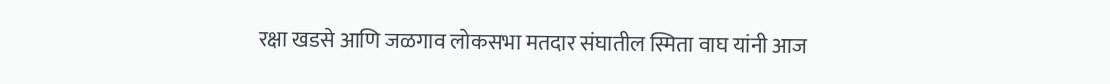रक्षा खडसे आणि जळगाव लोकसभा मतदार संघातील स्मिता वाघ यांनी आज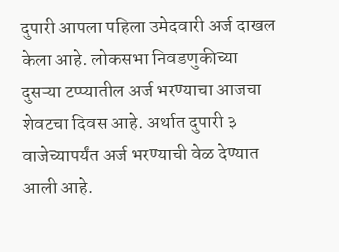दुपारी आपला पहिला उमेदवारी अर्ज दाखल केला आहे. लोकसभा निवडणुकीच्या दुसऱ्या टप्प्यातील अर्ज भरण्याचा आजचा शेवटचा दिवस आहे. अर्थात दुपारी ३ वाजेच्यापर्यंत अर्ज भरण्याची वेळ देण्यात आली आहे.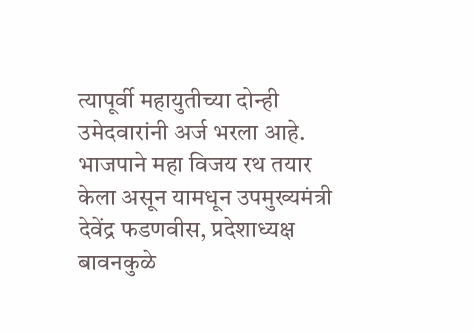त्यापूर्वी महायुतीच्या दोन्ही उमेदवारांनी अर्ज भरला आहे. भाजपाने महा विजय रथ तयार केला असून यामधून उपमुख्यमंत्री देवेंद्र फडणवीस, प्रदेशाध्यक्ष बावनकुळे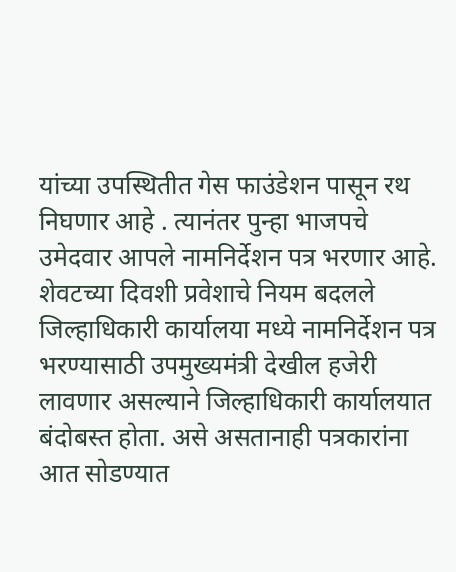यांच्या उपस्थितीत गेस फाउंडेशन पासून रथ निघणार आहे . त्यानंतर पुन्हा भाजपचे उमेदवार आपले नामनिर्देशन पत्र भरणार आहे.
शेवटच्या दिवशी प्रवेशाचे नियम बदलले
जिल्हाधिकारी कार्यालया मध्ये नामनिर्देशन पत्र भरण्यासाठी उपमुख्यमंत्री देखील हजेरी लावणार असल्याने जिल्हाधिकारी कार्यालयात बंदोबस्त होता. असे असतानाही पत्रकारांना आत सोडण्यात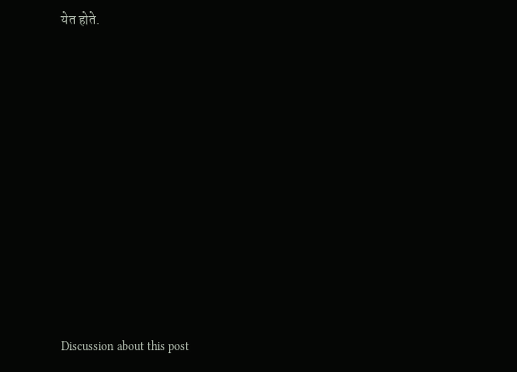येत होते.















Discussion about this post